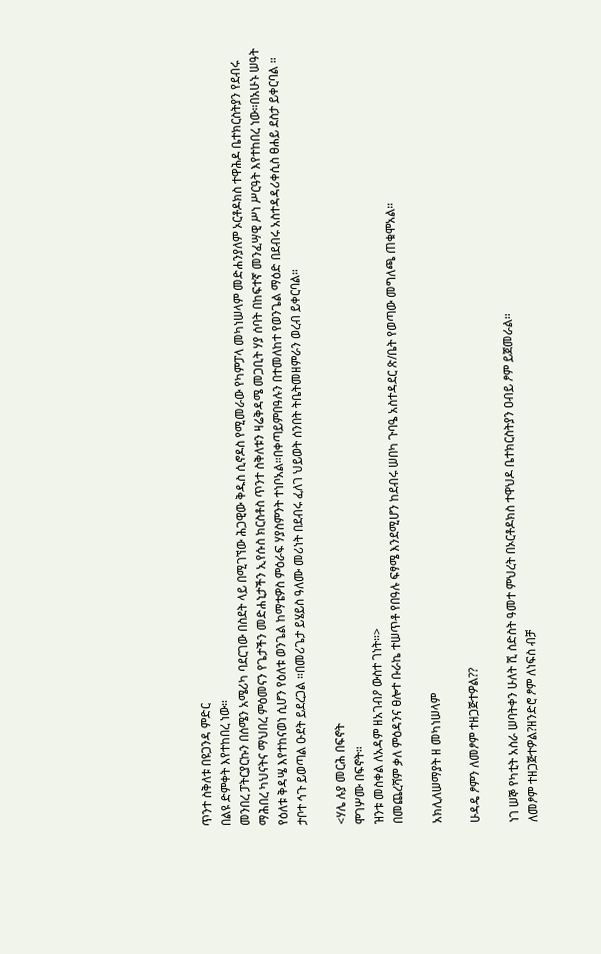ጥንተ ስቅለቱ በዩጋንዳ ምድር
በልዩ ድምቀት እየተከበረ ነው።
መንበረ ፓትርያርኩን በሰሜን አሜሪካ ባደርገው በስደት ላይ በሚገኘው ሕጋዊው ቅዱስ ሲኖዶስ የሚመራው የካምፓላ መካነሠላም መድሐንያለም ኦርቶዶክስ ተዋሕዶ ቤተክርስትያን የደብሩ ማሕበረ ካህናትና ማህበረ ምዕመናን የጌታችን መድሐኒታችን ኢየሱስ ክርስቶስ ጥንተ ስቅለቱን ዛሬቅዳሜ መጋቢት ሃያ ሰባት በከፍተኛ መንፈሣዊ ሥነ ሥርዓት እየተከበረ ነው።በአሁኑ ሠዓት የዕለቱ ቅዳሤ እየተከናወነ ሲሆን የዕለቱ ወንጌል ከማቴዎስ ምዕራፍ ሃያስምንት ተነቦአል።በቀጣይምበዓሉን በተመለከተ የወንጌል ማዕድ በደብሩ አስተዳዳሪቀሲስ ፀሐይ ደስታ ይቀርባል ። ታቦተ ኅጉ ይወጣል ዑደት ይደረጋል ።በመሪጌታ ይሄይስ ዓለሙ መሪነት በደብሩ ፈለገ ህይወት ሰንበት ትቤትመዘምራን ወረብ ይቀርባል።

<ሃሌ ሉያ መርሕ በፍኖት
ሞገሦሙ በፍኖት።
ዝንቱ መስቀል ለአዳም ዘአገብዖ ውስተ ገነት።>
በመጨረሻም ቃለ ምዕዳንና ፀሎተ ቡራኬ ተሠጥቶ የበዓሉ ፍፃሜ እንደሚሆን ከደብሩ ሠበካ ጉባዔ አስተዳደር ጽ/ቤት የወጣው መግለጫ ጠቁሞአል።

አክሊለሠማያት ዘ መካነሠላም

ሁዳዴ ፆምን ለመፆም ተዘጋጅተዎል??

ነገ ሠኞ የካቲት አስራ ሠባትቀን ሁለት ሺ ስድስት ዓመተ ምህረት በኦርቶዶክስ ተዋህዶ ቤተክርስትያን ዐብይ ፆም ይጀመራል።
ለመፆም ተዘጋጅተዎል?ዘንድሮ ፆም ለነፍስ ብቻ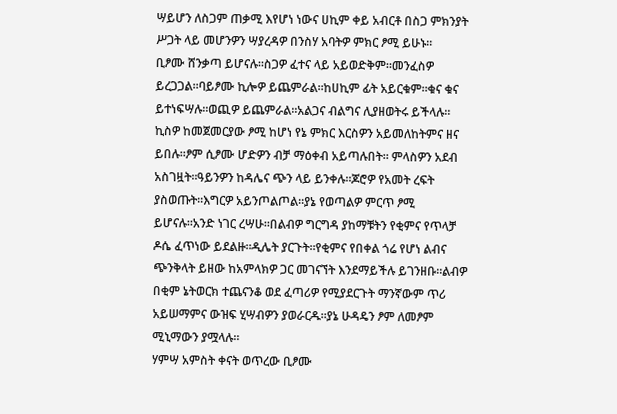ሣይሆን ለስጋም ጠቃሚ እየሆነ ነውና ሀኪም ቀይ አብርቶ በስጋ ምክንያት ሥጋት ላይ መሆንዎን ሣያረዳዎ በንስሃ አባትዎ ምክር ፆሚ ይሁኑ።
ቢፆሙ ሸንቃጣ ይሆናሉ።ስጋዎ ፈተና ላይ አይወድቅም።መንፈስዎ ይረጋጋል።ባይፆሙ ኪሎዎ ይጨምራል።ከሀኪም ፊት አይርቁም።ቁና ቁና ይተነፍሣሉ።ወጪዎ ይጨምራል።አልጋና ብልግና ሊያዘወትሩ ይችላሉ።
ኪስዎ ከመጀመርያው ፆሚ ከሆነ የኔ ምክር እርስዎን አይመለከትምና ዘና ይበሉ።ፆም ሲፆሙ ሆድዎን ብቻ ማዕቀብ አይጣሉበት። ምላስዎን አደብ አስገዟት።ዓይንዎን ከዳሌና ጭን ላይ ይንቀሉ።ጆሮዎ የአመት ረፍት ያስወጡት።እግርዎ አይንጦልጦል።ያኔ የወጣልዎ ምርጥ ፆሚ ይሆናሉ።አንድ ነገር ረሣሁ።በልብዎ ግርግዳ ያከማቹትን የቂምና የጥላቻ ዶሴ ፈጥነው ይደልዙ።ዲሌት ያርጉት።የቂምና የበቀል ጎሬ የሆነ ልብና ጭንቅላት ይዘው ከአምላክዎ ጋር መገናኘት እንደማይችሉ ይገንዘቡ።ልብዎ በቂም ኔትወርክ ተጨናንቆ ወደ ፈጣሪዎ የሚያደርጉት ማንኛውም ጥሪ አይሠማምና ውዝፍ ሂሣብዎን ያወራርዱ።ያኔ ሁዳዴን ፆም ለመፆም ሚኒማውን ያሟላሉ።
ሃምሣ አምስት ቀናት ወጥረው ቢፆሙ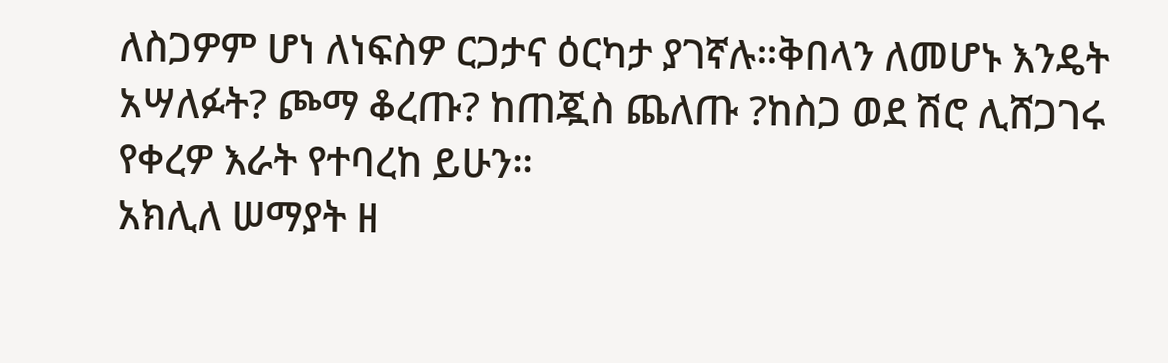ለስጋዎም ሆነ ለነፍስዎ ርጋታና ዕርካታ ያገኛሉ።ቅበላን ለመሆኑ እንዴት አሣለፉት? ጮማ ቆረጡ? ከጠጇስ ጨለጡ ?ከስጋ ወደ ሽሮ ሊሸጋገሩ የቀረዎ እራት የተባረከ ይሁን።
አክሊለ ሠማያት ዘ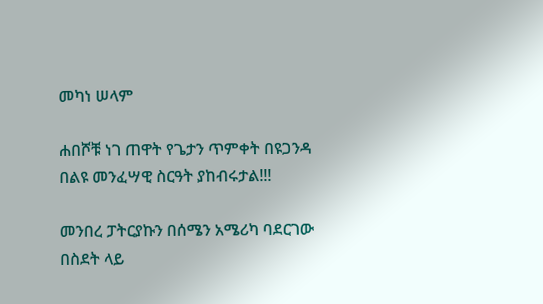መካነ ሠላም

ሐበሾቹ ነገ ጠዋት የጌታን ጥምቀት በዩጋንዳ በልዩ መንፈሣዊ ስርዓት ያከብሩታል!!!

መንበረ ፓትርያኩን በሰሜን አሜሪካ ባደርገው በስደት ላይ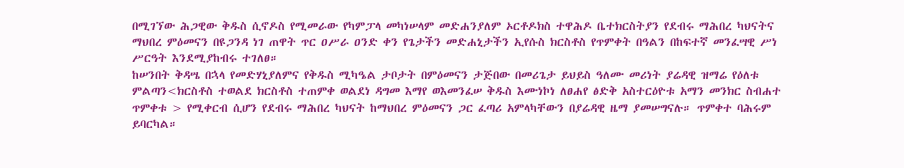በሚገኘው ሕጋዊው ቅዱስ ሲኖዶስ የሚመራው የካምፓላ መካነሠላም መድሐንያለም ኦርቶዶክስ ተዋሕዶ ቤተክርስትያን የደብሩ ማሕበረ ካህናትና ማህበረ ምዕመናን በዩጋንዳ ነገ ጠዋት ጥር ዐሥራ ዐንድ ቀን የጌታችን መድሐኒታችን ኢየሱስ ክርስቶስ የጥምቀት በዓልን በከፍተኛ መንፈሣዊ ሥነ ሥርዓት እንደሚያከብሩ ተገለፀ።
ከሠንበት ቅዳሤ በኋላ የመድሃኒያለምና የቅዱስ ሚካዔል ታቦታት በምዕመናን ታጅበው በመሪጌታ ይህይስ ዓለሙ መሪነት ያሬዳዊ ዝማሬ የዕለቱ ምልጣን<ክርስቶስ ተወልደ ክርስቶስ ተጠምቀ ወልደነ ዳግመ እማየ ወእመንፈሠ ቅዱስ እሙነኮነ ለፀሐየ ፅድቅ አስተርዕዮቱ አማን መንክር ስብሐተ ጥምቀቱ > የሚቀርብ ሲሆን የደብሩ ማሕበረ ካህናት ከማህበረ ምዕመናን ጋር ፈጣሪ አምላካቸውን በያሬዳዊ ዜማ ያመሠግናሉ። ጥምቀተ ባሕሩም ይባርካል።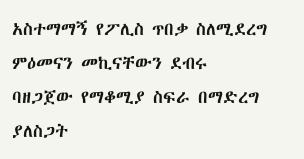አስተማማኝ የፖሊስ ጥበቃ ስለሚደረግ ምዕመናን መኪናቸውን ደብሩ ባዘጋጀው የማቆሚያ ስፍራ በማድረግ ያለስጋት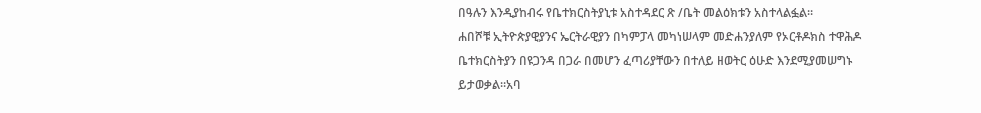በዓሉን እንዲያከብሩ የቤተክርስትያኒቱ አስተዳደር ጽ /ቤት መልዕክቱን አስተላልፏል።
ሐበሾቹ ኢትዮጵያዊያንና ኤርትራዊያን በካምፓላ መካነሠላም መድሐንያለም የኦርቶዶክስ ተዋሕዶ ቤተክርስትያን በዩጋንዳ በጋራ በመሆን ፈጣሪያቸውን በተለይ ዘወትር ዕሁድ እንደሚያመሠግኑ ይታወቃል።አባ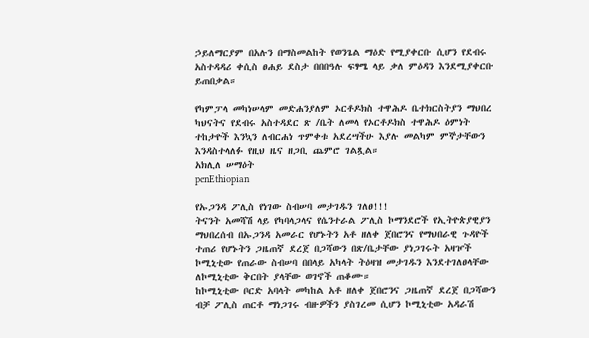ኃይለማርያም በአሉን በማስመልከት የወንጌል ማዕድ የሚያቀርቡ ሲሆን የደብሩ አስተዳዳሪ ቀሲስ ፀሐይ ደስታ በበበዓሉ ፍፃሜ ላይ ቃለ ምዕዳን እንደሚያቀርቡ ይጠበቃል።

የካምፓላ መካነሠላም መድሐንያለም ኦርቶዶክስ ተዋሕዶ ቤተክርስትያን ማህበረ ካህናትና የደብሩ አስተዳደር ጽ /ቤት ለመላ የኦርቶዶክስ ተዋሕዶ ዕምነት ተከታዮች እንኳን ለብርሐነ ጥምቀቱ አደረሣችሁ እያሉ መልካም ምኞታቸውን እንዳስተላለፉ የዚህ ዜና ዘጋቢ ጨምሮ ገልጿል።
አክሊለ ሠማዕት
penEthiopian

የኡጋንዳ ፖሊስ የነገው ስብሠባ መታገዱን ገለፀ!!!
ትናንት አመሻሽ ላይ የካባላጋላና የሴንተራል ፖሊስ ኮማንደሮች የኢትዮጵያዊያን ማህበረሰብ በኡጋንዳ አመራር የሆኑትን አቶ ዘለቀ ጀበሮንና የማህበራዊ ጉዳዮች ተጠሪ የሆኑትን ጋዜጠኛ ደረጀ በጋሻውን በጽ/ቤታቸው ያነጋገሩት አዛዦች ኮሚኒቲው የጠራው ስብሠባ በበላይ አካላት ትዕዛዝ መታገዱን እንደተገለፀላቸው ለኮሚኒቲው ቅርበት ያላቸው ወገኖች ጠቆሙ።
ከኮሚኒቲው ቦርድ አባላት መካከል አቶ ዘለቀ ጀበሮንና ጋዜጠኛ ደረጀ በጋሻውን ብቻ ፖሊስ ጠርቶ ማነጋገሩ ብዙዎችን ያስገረመ ሲሆን ኮሚኒቲው አዳራሽ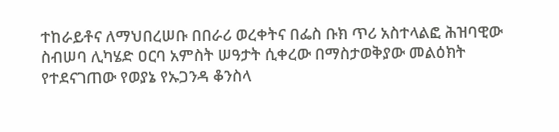ተከራይቶና ለማህበረሠቡ በበራሪ ወረቀትና በፌስ ቡክ ጥሪ አስተላልፎ ሕዝባዊው ስብሠባ ሊካሄድ ዐርባ አምስት ሠዓታት ሲቀረው በማስታወቅያው መልዕክት የተደናገጠው የወያኔ የኡጋንዳ ቆንስላ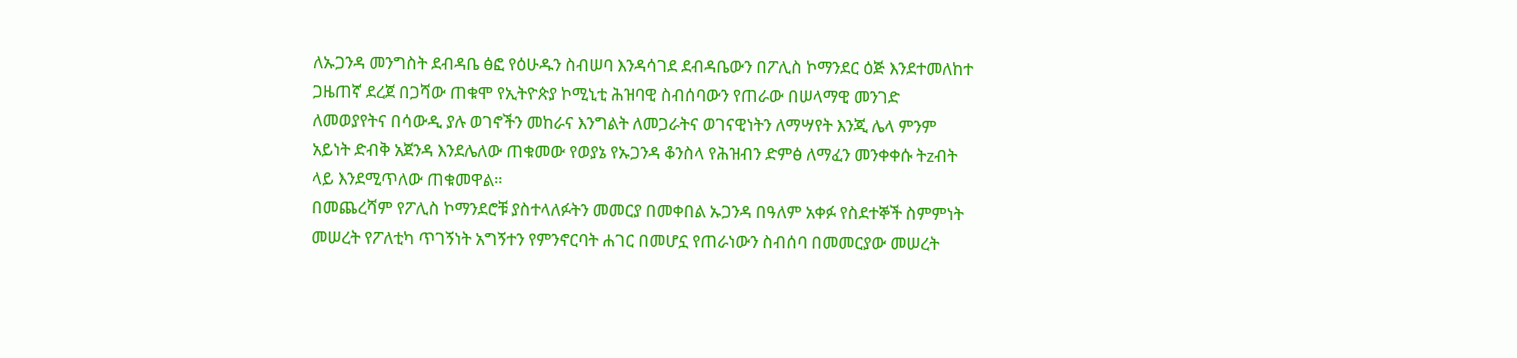ለኡጋንዳ መንግስት ደብዳቤ ፅፎ የዕሁዱን ስብሠባ እንዳሳገደ ደብዳቤውን በፖሊስ ኮማንደር ዕጅ እንደተመለከተ ጋዜጠኛ ደረጀ በጋሻው ጠቁሞ የኢትዮጵያ ኮሚኒቲ ሕዝባዊ ስብሰባውን የጠራው በሠላማዊ መንገድ ለመወያየትና በሳውዲ ያሉ ወገኖችን መከራና እንግልት ለመጋራትና ወገናዊነትን ለማሣየት እንጂ ሌላ ምንም አይነት ድብቅ አጀንዳ እንደሌለው ጠቁመው የወያኔ የኡጋንዳ ቆንስላ የሕዝብን ድምፅ ለማፈን መንቀቀሱ ትzብት ላይ እንደሚጥለው ጠቁመዋል።
በመጨረሻም የፖሊስ ኮማንደሮቹ ያስተላለፉትን መመርያ በመቀበል ኡጋንዳ በዓለም አቀፉ የስደተኞች ስምምነት መሠረት የፖለቲካ ጥገኝነት አግኝተን የምንኖርባት ሐገር በመሆኗ የጠራነውን ስብሰባ በመመርያው መሠረት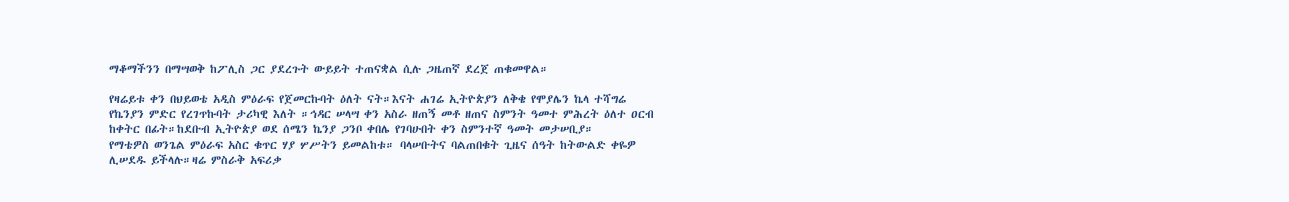ማቆማችንን በማሣወቅ ከፖሊስ ጋር ያደረጉት ውይይት ተጠናቋል ሲሉ ጋዜጠኛ ደረጀ ጠቁመዋል።

የዛሬይቱ ቀን በህይወቴ አዲስ ምዕራፍ የጀመርኩባት ዕለት ናት።እናት ሐገሬ ኢትዮጵያን ለቅቄ የሞያሌን ኬላ ተሻግሬ የኬንያን ምድር የረገጥኩባት ታሪካዊ እለት ።ኅዳር ሠላሣ ቀን አስራ ዘጠኝ መቶ ዘጠና ስምንት ዓመተ ምሕረት ዕለተ ዐርብ ከቀትር በፊት።ከደቡብ ኢትዮጵያ ወደ ሰሜን ኬንያ ጋንቦ ቀበሌ የገባሁበት ቀን ስምንተኛ ዓመት መታሠቢያ።
የማቴዎስ ወንጌል ምዕራፍ አስር ቁጥር ሃያ ሦሥትን ይመልከቱ። ባላሠቡትና ባልጠበቁት ጊዜና ሰዓት ከትውልድ ቀዬዎ ሊሠደዱ ይችላሉ።ዛሬ ምስራቅ አፍሪቃ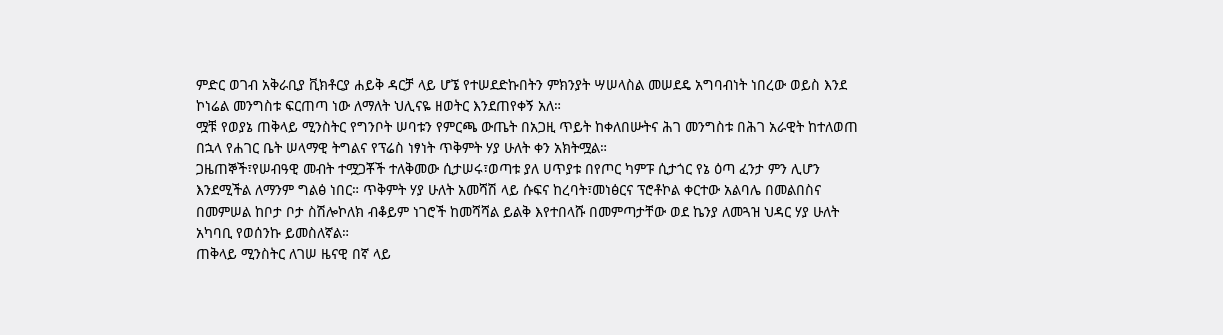ምድር ወገብ አቅራቢያ ቪክቶርያ ሐይቅ ዳርቻ ላይ ሆኜ የተሠደድኩበትን ምክንያት ሣሠላስል መሠደዴ አግባብነት ነበረው ወይስ እንደ ኮነሬል መንግስቱ ፍርጠጣ ነው ለማለት ህሊናዬ ዘወትር እንደጠየቀኝ አለ።
ሟቹ የወያኔ ጠቅላይ ሚንስትር የግንቦት ሠባቱን የምርጫ ውጤት በአጋዚ ጥይት ከቀለበሡትና ሕገ መንግስቱ በሕገ አራዊት ከተለወጠ በኋላ የሐገር ቤት ሠላማዊ ትግልና የፕሬስ ነፃነት ጥቅምት ሃያ ሁለት ቀን አክትሟል።
ጋዜጠኞች፣የሠብዓዊ መብት ተሟጋቾች ተለቅመው ሲታሠሩ፣ወጣቱ ያለ ሀጥያቱ በየጦር ካምፑ ሲታጎር የኔ ዕጣ ፈንታ ምን ሊሆን እንደሚችል ለማንም ግልፅ ነበር። ጥቅምት ሃያ ሁለት አመሻሽ ላይ ሱፍና ከረባት፣መነፅርና ፕሮቶኮል ቀርተው አልባሌ በመልበስና በመምሠል ከቦታ ቦታ ስሽሎኮለክ ብቆይም ነገሮች ከመሻሻል ይልቅ እየተበላሹ በመምጣታቸው ወደ ኬንያ ለመጓዝ ህዳር ሃያ ሁለት አካባቢ የወሰንኩ ይመስለኛል።
ጠቅላይ ሚንስትር ለገሠ ዜናዊ በኛ ላይ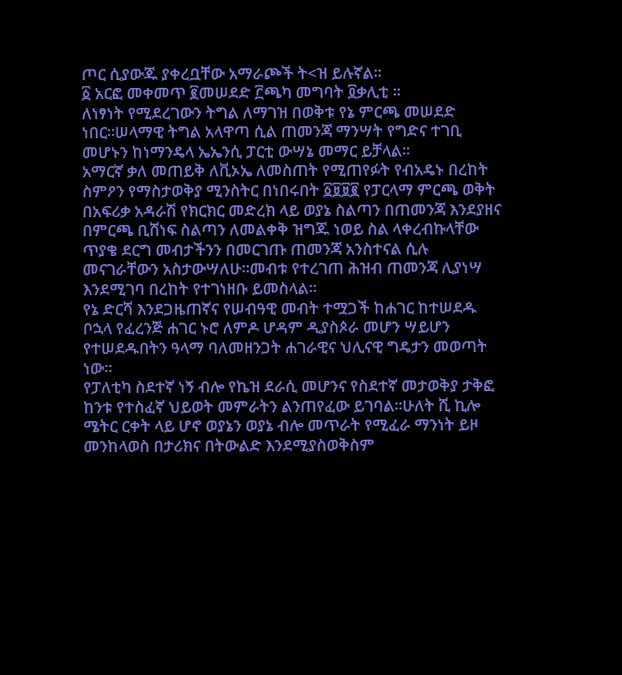ጦር ሲያውጁ ያቀረቧቸው አማራጮች ት<ዝ ይሉኛል።
፩ አርፎ መቀመጥ ፪መሠደድ ፫ጫካ መግባት ፬ቃሊቲ ።
ለነፃነት የሚደረገውን ትግል ለማገዝ በወቅቱ የኔ ምርጫ መሠደድ ነበር።ሠላማዊ ትግል አላዋጣ ሲል ጠመንጃ ማንሣት የግድና ተገቢ መሆኑን ከነማንዴላ ኤኤንሲ ፓርቲ ውሣኔ መማር ይቻላል።
አማርኛ ቃለ መጠይቅ ለቪኦኤ ለመስጠት የሚጠየፉት የብአዴኑ በረከት ስምዖን የማስታወቅያ ሚንስትር በነበሩበት ፩፱፱፪ የፓርላማ ምርጫ ወቅት በአፍሪቃ አዳራሽ የክርክር መድረክ ላይ ወያኔ ስልጣን በጠመንጃ እንደያዘና በምርጫ ቢሸነፍ ስልጣን ለመልቀቅ ዝግጁ ነወይ ስል ላቀረብኩላቸው ጥያቄ ደርግ መብታችንን በመርገጡ ጠመንጃ አንስተናል ሲሉ መናገራቸውን አስታውሣለሁ።መብቱ የተረገጠ ሕዝብ ጠመንጃ ሊያነሣ እንደሚገባ በረከት የተገነዘቡ ይመስላል።
የኔ ድርሻ እንደጋዜጠኛና የሠብዓዊ መብት ተሟጋች ከሐገር ከተሠደዱ ቦኋላ የፈረንጅ ሐገር ኑሮ ለምዶ ሆዳም ዲያስጶራ መሆን ሣይሆን የተሠደዱበትን ዓላማ ባለመዘንጋት ሐገራዊና ህሊናዊ ግዴታን መወጣት ነው።
የፓለቲካ ስደተኛ ነኝ ብሎ የኬዝ ደራሲ መሆንና የስደተኛ መታወቅያ ታቅፎ ከንቱ የተስፈኛ ህይወት መምራትን ልንጠየፈው ይገባል።ሁለት ሺ ኪሎ ሜትር ርቀት ላይ ሆኖ ወያኔን ወያኔ ብሎ መጥራት የሚፈራ ማንነት ይዞ መንከላወስ በታሪክና በትውልድ እንደሚያስወቅስም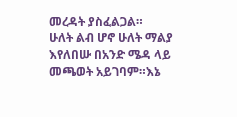መረዳት ያስፈልጋል።
ሁለት ልብ ሆኖ ሁለት ማልያ እየለበሡ በአንድ ሜዳ ላይ መጫወት አይገባም።እኔ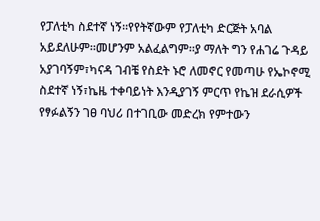የፓለቲካ ስደተኛ ነኝ።የየትኛውም የፓለቲካ ድርጅት አባል አይደለሁም።መሆንም አልፈልግም።ያ ማለት ግን የሐገሬ ጉዳይ አያገባኝም፣ካናዳ ገብቼ የስደት ኑሮ ለመኖር የመጣሁ የኤኮኖሚ ስደተኛ ነኝ፣ኬዜ ተቀባይነት እንዲያገኝ ምርጥ የኬዝ ደራሲዎች የፃፉልኝን ገፀ ባህሪ በተገቢው መድረክ የምተውን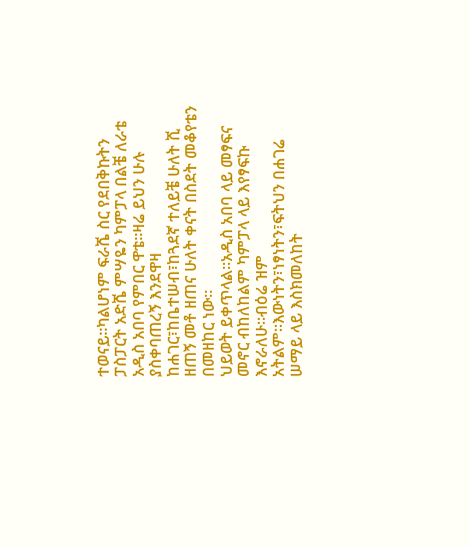ተወናይ።ካልሆነም ፍራሼ ስር የደበቅኩትን ፓስፓርት አድሼ ምሣዬን ካምፓላ በልቼ ለራቴ አዲስ አበባ የምበር ዋቴ።ዛሬ ይህን ሁሉ ያስቀባጠረኝ እንደዋዛ ከሐገር፣ከቤተሠብ፣ከጓደኛ ተለይቼ ሁለት ሺ ዘጠኝ መቶ ዘጠና ሁለት ቀናት በስደት መቆየቴን በመዘከር ነው።
ህይወት ይቀጥላል።አዲስ አበባ ላይ መፃፍና መኖር ብከለከልም ካምፓላ ላይ እየፃፍኩ እኖራለሁ።ብዕሬ ዝም አትልም።እውነትን፣ነፃነትን፣ፍትህን በሐገሬ ሠማይ ላይ እስክመለከት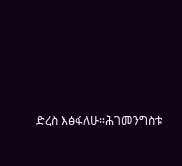ድረስ እፅፋለሁ።ሕገመንግስቱ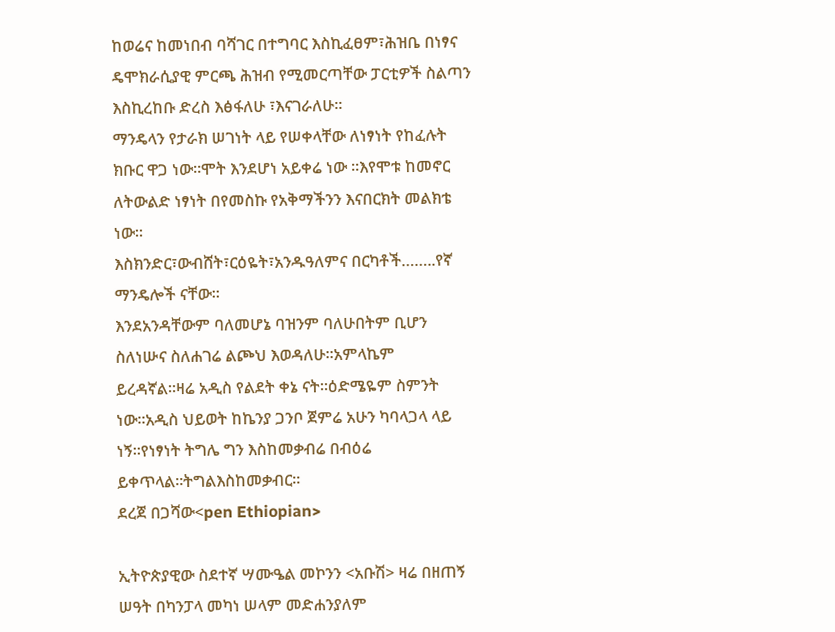ከወሬና ከመነበብ ባሻገር በተግባር እስኪፈፀም፣ሕዝቤ በነፃና ዴሞክራሲያዊ ምርጫ ሕዝብ የሚመርጣቸው ፓርቲዎች ስልጣን እስኪረከቡ ድረስ እፅፋለሁ ፣እናገራለሁ።
ማንዴላን የታራክ ሠገነት ላይ የሠቀላቸው ለነፃነት የከፈሉት ክቡር ዋጋ ነው።ሞት እንደሆነ አይቀሬ ነው ።እየሞቱ ከመኖር ለትውልድ ነፃነት በየመስኩ የአቅማችንን እናበርክት መልክቴ ነው።
እስክንድር፣ውብሸት፣ርዕዬት፣አንዱዓለምና በርካቶች……..የኛ ማንዴሎች ናቸው።
እንደአንዳቸውም ባለመሆኔ ባዝንም ባለሁበትም ቢሆን ስለነሡና ስለሐገሬ ልጮህ እወዳለሁ።አምላኬም ይረዳኛል።ዛሬ አዲስ የልደት ቀኔ ናት።ዕድሜዬም ስምንት ነው።አዲስ ህይወት ከኬንያ ጋንቦ ጀምሬ አሁን ካባላጋላ ላይ ነኝ።የነፃነት ትግሌ ግን እስከመቃብሬ በብዕሬ ይቀጥላል።ትግልእስከመቃብር።
ደረጀ በጋሻው<pen Ethiopian>

ኢትዮጵያዊው ስደተኛ ሣሙዔል መኮንን <አቡሽ> ዛሬ በዘጠኝ ሠዓት በካንፓላ መካነ ሠላም መድሐንያለም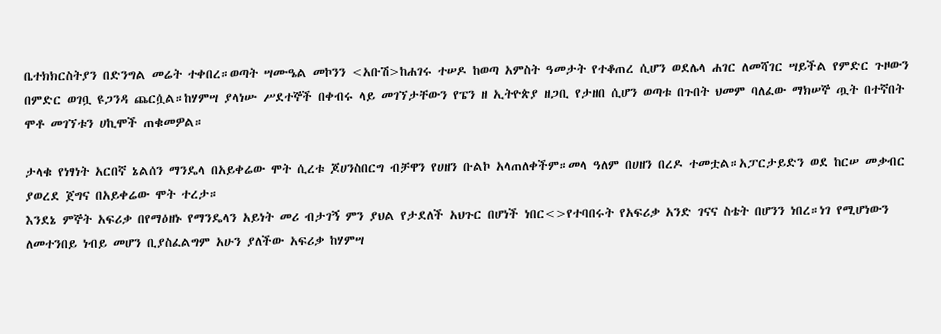ቤተክክርስትያን በድንግል መሬት ተቀበረ።ወጣት ሣሙዔል መኮንን <አቡሽ>ከሐገሩ ተሠዶ ከወጣ አምስት ዓመታት የተቆጠረ ሲሆን ወደሌላ ሐገር ለመሻገር ሣይችል የምድር ጉዞውን በምድር ወገቧ ዩጋንዳ ጨርሷል።ከሃምሣ ያላነሡ ሥደተኞች በቀብሩ ላይ መገኘታቸውን የፔን ዘ ኢትዮጵያ ዘጋቢ የታዘበ ሲሆን ወጣቱ በጉበት ህመም ባለፈው ማክሠኞ ጧት በተኛበት ሞቶ መገኘቱን ሀኪሞች ጠቁመዎል።

ታላቁ የነፃነት አርበኛ ኔልሰን ማንዴላ በአይቀሬው ሞት ሲረቱ ጆሀንስበርግ ብቻዋን የሀዘን ቡልኮ አላጠለቀችም።መላ ዓለም በሀዘን በረዶ ተመቷል።አፓርታይድን ወደ ከርሠ መቃብር ያወረደ ጀግና በአይቀሬው ሞት ተረታ።
እንደኔ ምኞት አፍሪቃ በየማዕዘኑ የማንዴላን አይነት መሪ ብታገኝ ምን ያህል የታደለች አህጉር በሆነች ነበር<>የተባበሩት የአፍሪቃ አንድ ገናና ስቴት በሆንን ነበረ።ነገ የሚሆነውን ለመተንበይ ነብይ መሆን ቢያስፈልግም አሁን ያለችው አፍሪቃ ከሃምሣ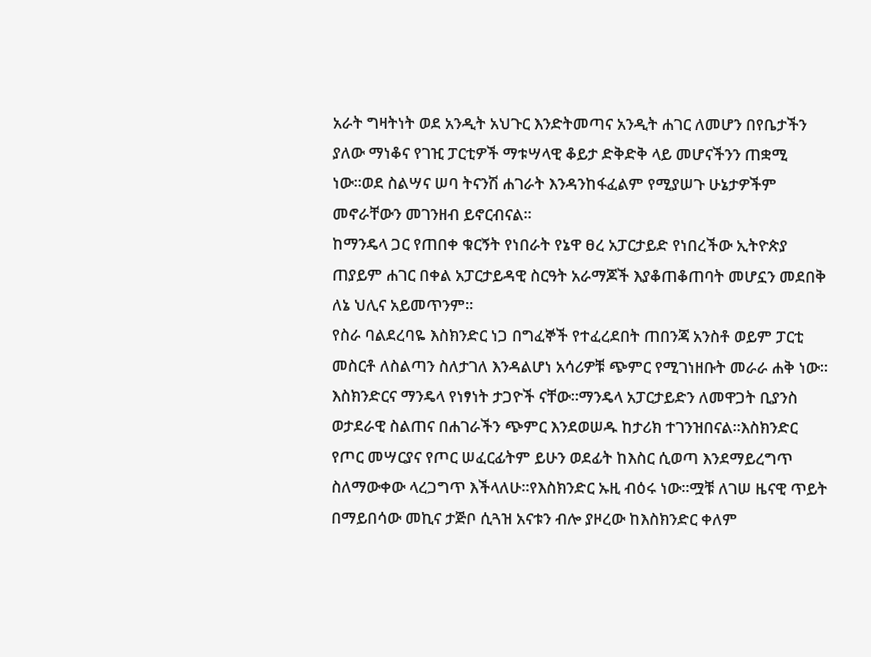አራት ግዛትነት ወደ አንዲት አህጉር እንድትመጣና አንዲት ሐገር ለመሆን በየቤታችን ያለው ማነቆና የገዢ ፓርቲዎች ማቱሣላዊ ቆይታ ድቅድቅ ላይ መሆናችንን ጠቋሚ ነው።ወደ ስልሣና ሠባ ትናንሽ ሐገራት እንዳንከፋፈልም የሚያሠጉ ሁኔታዎችም መኖራቸውን መገንዘብ ይኖርብናል።
ከማንዴላ ጋር የጠበቀ ቁርኝት የነበራት የኔዋ ፀረ አፓርታይድ የነበረችው ኢትዮጵያ ጠያይም ሐገር በቀል አፓርታይዳዊ ስርዓት አራማጆች እያቆጠቆጠባት መሆኗን መደበቅ ለኔ ህሊና አይመጥንም።
የስራ ባልደረባዬ እስክንድር ነጋ በግፈኞች የተፈረደበት ጠበንጃ አንስቶ ወይም ፓርቲ መስርቶ ለስልጣን ስለታገለ እንዳልሆነ አሳሪዎቹ ጭምር የሚገነዘቡት መራራ ሐቅ ነው።
እስክንድርና ማንዴላ የነፃነት ታጋዮች ናቸው።ማንዴላ አፓርታይድን ለመዋጋት ቢያንስ ወታደራዊ ስልጠና በሐገራችን ጭምር እንደወሠዱ ከታሪክ ተገንዝበናል።እስክንድር የጦር መሣርያና የጦር ሠፈርፊትም ይሁን ወደፊት ከእስር ሲወጣ እንደማይረግጥ ስለማውቀው ላረጋግጥ እችላለሁ።የእስክንድር ኡዚ ብዕሩ ነው።ሟቹ ለገሠ ዜናዊ ጥይት በማይበሳው መኪና ታጅቦ ሲጓዝ አናቱን ብሎ ያዞረው ከእስክንድር ቀለም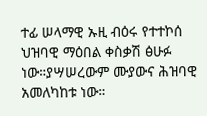ተፊ ሠላማዊ ኡዚ ብዕሩ የተተኮሰ ህዝባዊ ማዕበል ቀስቃሽ ፅሁፉ ነው።ያሣሠረውም ሙያውና ሕዝባዊ አመለካከቱ ነው።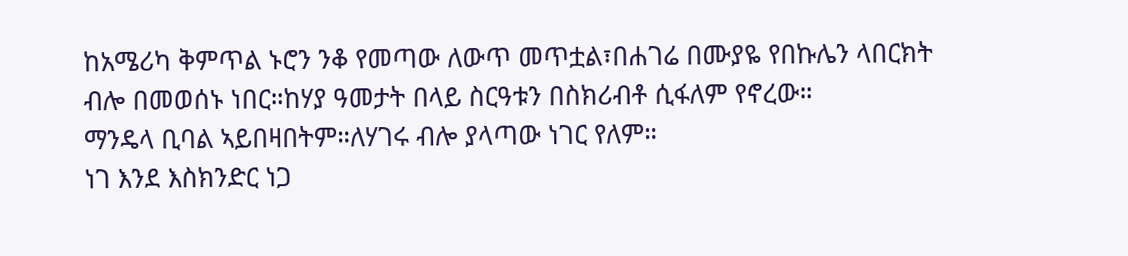ከአሜሪካ ቅምጥል ኑሮን ንቆ የመጣው ለውጥ መጥቷል፣በሐገሬ በሙያዬ የበኩሌን ላበርክት ብሎ በመወሰኑ ነበር።ከሃያ ዓመታት በላይ ስርዓቱን በስክሪብቶ ሲፋለም የኖረው።
ማንዴላ ቢባል ኣይበዛበትም።ለሃገሩ ብሎ ያላጣው ነገር የለም።
ነገ እንደ እስክንድር ነጋ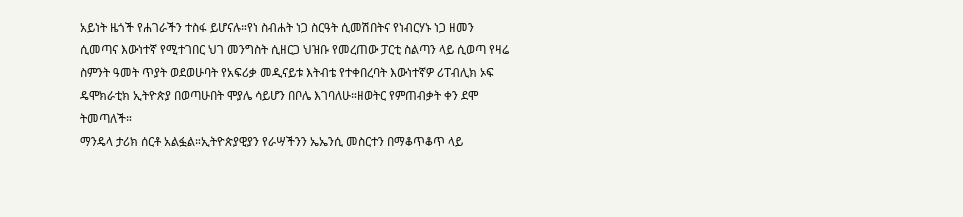አይነት ዜጎች የሐገራችን ተስፋ ይሆናሉ።የነ ስብሐት ነጋ ስርዓት ሲመሽበትና የነብርሃኑ ነጋ ዘመን ሲመጣና እውነተኛ የሚተገበር ህገ መንግስት ሲዘርጋ ህዝቡ የመረጠው ፓርቲ ስልጣን ላይ ሲወጣ የዛሬ ስምንት ዓመት ጥያት ወደወሁባት የአፍሪቃ መዲናይቱ እትብቴ የተቀበረባት እውነተኛዎ ሪፐብሊክ ኦፍ ዴሞክራቲክ ኢትዮጵያ በወጣሁበት ሞያሌ ሳይሆን በቦሌ እገባለሁ።ዘወትር የምጠብቃት ቀን ደሞ ትመጣለች።
ማንዴላ ታሪክ ሰርቶ አልፏል።ኢትዮጵያዊያን የራሣችንን ኤኤንሲ መስርተን በማቆጥቆጥ ላይ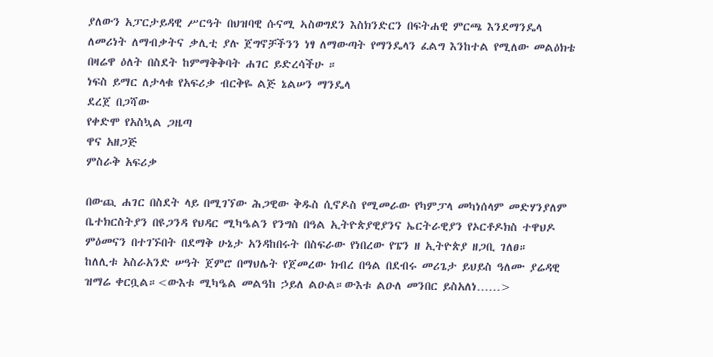ያለውን አፓርታይዳዊ ሥርዓት በህዝባዊ ሱናሚ ኣስወግደን እስክንድርን በፍትሐዊ ምርጫ እንደማንዴላ ለመሪነት ለማብቃትና ቃሊቲ ያሉ ጀግኖቻችንን ነፃ ለማውጣት የማንዴላን ፈልግ እንከተል የሚለው መልዕክቴ በዛሬዋ ዕለት በስደት ከምማቅቅባት ሐገር ይድረሳችሁ ።
ነፍስ ይማር ለታላቁ የአፍሪቃ ብርቅዬ ልጅ ኔልሠን ማንዴላ
ደረጀ በጋሻው
የቀድሞ የአስኳል ጋዜጣ
ዋና አዘጋጅ
ምስራቅ አፍሪቃ

በውጪ ሐገር በስደት ላይ በሚገኘው ሕጋዊው ቅዱስ ሲኖዶስ የሚመራው የካምፓላ መካነሰላም መድሃንያለም ቤተክርስትያን በዩጋንዳ የህዳር ሚካዔልን የንግስ በዓል ኢትዮጵያዊያንና ኤርትራዊያን የኦርቶዶክስ ተዋህዶ ምዕመናን በተገኙበት በደማቅ ሁኔታ አንዳከበሩት በስፍራው የነበረው የፔን ዘ ኢትዮጵያ ዘጋቢ ገለፀ።
ከለሊቱ አስራአንድ ሠዓት ጀምሮ በማህሌት የጀመረው ክብረ በዓል በደብሩ መሪጌታ ይህይስ ዓለሙ ያሬዳዊ ዝማሬ ቀርቧል።<ውእቱ ሚካዔል መልዓከ ኃይለ ልዑል።ውእቱ ልዑለ መንበር ይስአለነ……>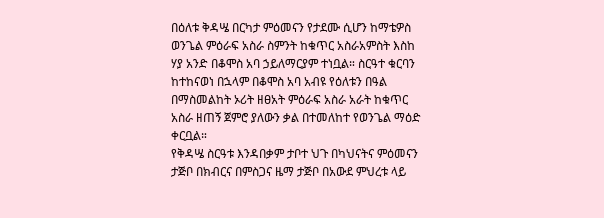በዕለቱ ቅዳሤ በርካታ ምዕመናን የታደሙ ሲሆን ከማቴዎስ ወንጌል ምዕራፍ አስራ ስምንት ከቁጥር አስራአምስት እስከ ሃያ አንድ በቆሞስ አባ ኃይለማርያም ተነቧል። ስርዓተ ቁርባን ከተከናወነ በኋላም በቆሞስ አባ አብዩ የዕለቱን በዓል በማስመልከት ኦሪት ዘፀአት ምዕራፍ አስራ አራት ከቁጥር አስራ ዘጠኝ ጀምሮ ያለውን ቃል በተመለከተ የወንጌል ማዕድ ቀርቧል።
የቅዳሤ ስርዓቱ እንዳበቃም ታቦተ ህጉ በካህናትና ምዕመናን ታጅቦ በክብርና በምስጋና ዜማ ታጅቦ በአውደ ምህረቱ ላይ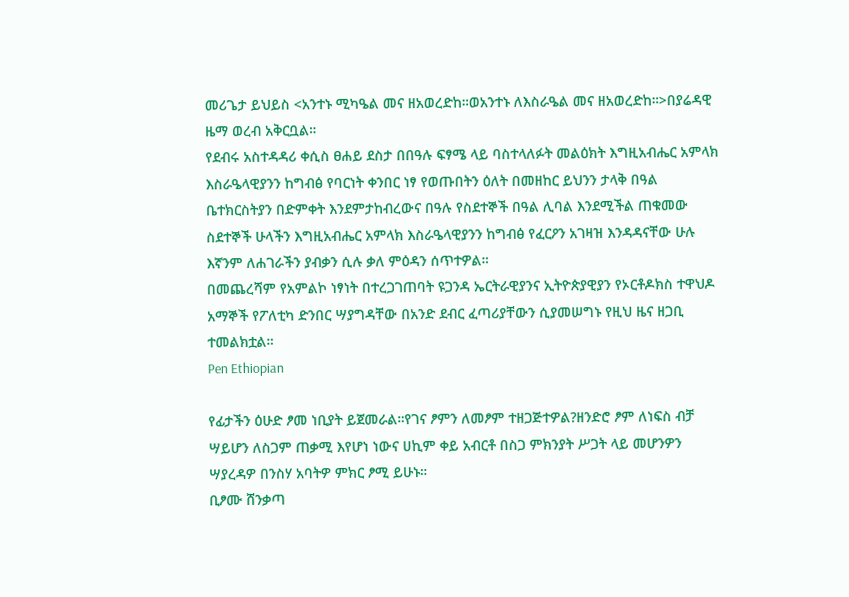መሪጌታ ይህይስ <አንተኑ ሚካዔል መና ዘአወረድከ።ወአንተኑ ለእስራዔል መና ዘአወረድከ።>በያሬዳዊ ዜማ ወረብ አቅርቧል።
የደብሩ አስተዳዳሪ ቀሲስ ፀሐይ ደስታ በበዓሉ ፍፃሜ ላይ ባስተላለፉት መልዕክት እግዚአብሔር አምላክ እስራዔላዊያንን ከግብፅ የባርነት ቀንበር ነፃ የወጡበትን ዕለት በመዘከር ይህንን ታላቅ በዓል ቤተክርስትያን በድምቀት እንደምታከብረውና በዓሉ የስደተኞች በዓል ሊባል እንደሚችል ጠቁመው ስደተኞች ሁላችን እግዚአብሔር አምላክ እስራዔላዊያንን ከግብፅ የፈርዖን አገዛዝ እንዳዳናቸው ሁሉ እኛንም ለሐገራችን ያብቃን ሲሉ ቃለ ምዕዳን ሰጥተዎል።
በመጨረሻም የአምልኮ ነፃነት በተረጋገጠባት ዩጋንዳ ኤርትራዊያንና ኢትዮጵያዊያን የኦርቶዶክስ ተዋህዶ አማኞች የፖለቲካ ድንበር ሣያግዳቸው በአንድ ደብር ፈጣሪያቸውን ሲያመሠግኑ የዚህ ዜና ዘጋቢ ተመልክቷል።
Pen Ethiopian

የፊታችን ዕሁድ ፆመ ነቢያት ይጀመራል።የገና ፆምን ለመፆም ተዘጋጅተዎል?ዘንድሮ ፆም ለነፍስ ብቻ ሣይሆን ለስጋም ጠቃሚ እየሆነ ነውና ሀኪም ቀይ አብርቶ በስጋ ምክንያት ሥጋት ላይ መሆንዎን ሣያረዳዎ በንስሃ አባትዎ ምክር ፆሚ ይሁኑ።
ቢፆሙ ሸንቃጣ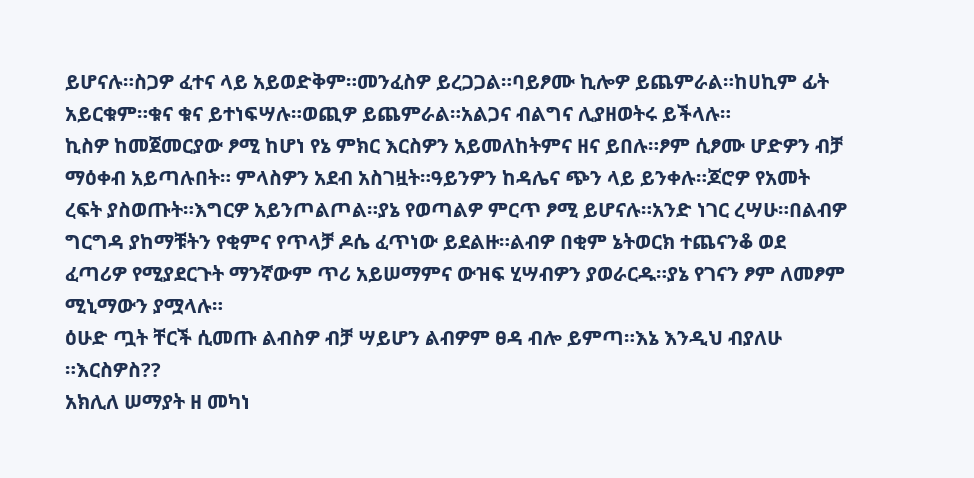ይሆናሉ።ስጋዎ ፈተና ላይ አይወድቅም።መንፈስዎ ይረጋጋል።ባይፆሙ ኪሎዎ ይጨምራል።ከሀኪም ፊት አይርቁም።ቁና ቁና ይተነፍሣሉ።ወጪዎ ይጨምራል።አልጋና ብልግና ሊያዘወትሩ ይችላሉ።
ኪስዎ ከመጀመርያው ፆሚ ከሆነ የኔ ምክር እርስዎን አይመለከትምና ዘና ይበሉ።ፆም ሲፆሙ ሆድዎን ብቻ ማዕቀብ አይጣሉበት። ምላስዎን አደብ አስገዟት።ዓይንዎን ከዳሌና ጭን ላይ ይንቀሉ።ጆሮዎ የአመት ረፍት ያስወጡት።እግርዎ አይንጦልጦል።ያኔ የወጣልዎ ምርጥ ፆሚ ይሆናሉ።አንድ ነገር ረሣሁ።በልብዎ ግርግዳ ያከማቹትን የቂምና የጥላቻ ዶሴ ፈጥነው ይደልዙ።ልብዎ በቂም ኔትወርክ ተጨናንቆ ወደ ፈጣሪዎ የሚያደርጉት ማንኛውም ጥሪ አይሠማምና ውዝፍ ሂሣብዎን ያወራርዱ።ያኔ የገናን ፆም ለመፆም ሚኒማውን ያሟላሉ።
ዕሁድ ጧት ቸርች ሲመጡ ልብስዎ ብቻ ሣይሆን ልብዎም ፀዳ ብሎ ይምጣ።እኔ እንዲህ ብያለሁ ።እርስዎስ??
አክሊለ ሠማያት ዘ መካነ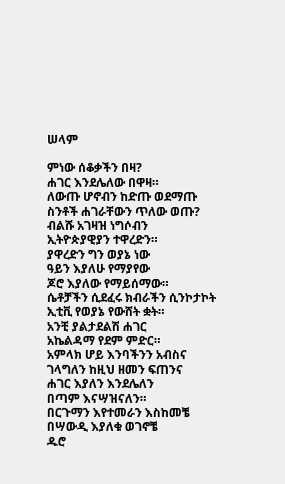ሠላም

ምነው ሰቆቃችን በዛ?
ሐገር እንደሌለው በዋዛ።
ለውጡ ሆኖብን ከድጡ ወደማጡ
ስንቶች ሐገራቸውን ጥለው ወጡ?
ብልሹ አገዛዝ ነግሶብን
ኢትዮጵያዊያን ተዋረድን።
ያዋረድን ግን ወያኔ ነው
ዓይን እያለሁ የማያየው
ጆሮ እያለው የማይሰማው።
ሴቶቻችን ሲደፈሩ ክብራችን ሲንኮታኮት
ኢቲቪ የወያኔ የውሸት ቋት።
አንቺ ያልታደልሽ ሐገር
አኬልዳማ የደም ምድር።
አምላክ ሆይ እንባችንን አብስና
ገላግለን ከዚህ ዘመን ፍጠንና
ሐገር እያለን እንደሌለን
በጣም እናሣዝናለን።
በርጉማን እየተመራን እስከመቼ
በሣውዲ እያለቁ ወገኖቼ
ዱሮ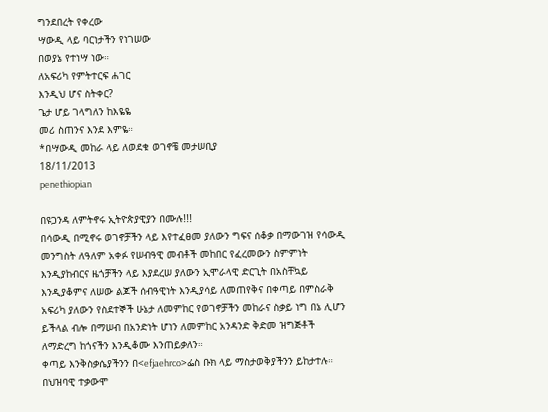ግንደበረት የቀረው
ሣውዲ ላይ ባርነታችን የነገሠው
በወያኔ የተነሣ ነው።
ለአፍሪካ የምትተርፍ ሐገር
እንዲህ ሆና ስትቀር?
ጌታ ሆይ ገላግለን ከእዬዬ
መሪ ስጠንና እንደ እምዬ።
*በሣውዲ መከራ ላይ ለወደቁ ወገኖቼ መታሠቢያ
18/11/2013
penethiopian

በዩጋንዳ ለምትኖሩ ኢትዮጵያዊያን በሙሉ!!!
በሳውዲ በሚኖሩ ወገኖቻችን ላይ እየተፈፀመ ያለውን ግፍና ሰቆቃ በማውገዝ የሳውዲ መንግስት ለዓለም አቀፉ የሠብዓዊ መብቶች መከበር የፈረመውን ስምምነት እንዲያከብርና ዜጎቻችን ላይ እያደረሠ ያለውን ኢሞራላዊ ድርጊት በአስቸኳይ እንዲያቆምና ለሠው ልጆች ሰብዓዊነት እንዲያሳይ ለመጠየቅና በቀጣይ በምስራቅ አፍሪካ ያለውን የስደተኞች ሁኔታ ለመምከር የወገኖቻችን መከራና ስቃይ ነግ በኔ ሊሆን ይችላል ብሎ በማሠብ በአንድነት ሆነን ለመምከር አንዳንድ ቅድመ ዝግጅቶች ለማድረግ ከጎናችን እንዲቆሙ እንጠይቃለን።
ቀጣይ እንቅስቃሴያችንን በ<efjaehrco>ፌስ ቡክ ላይ ማስታወቅያችንን ይከታተሉ።
በህዝባዊ ተቃውሞ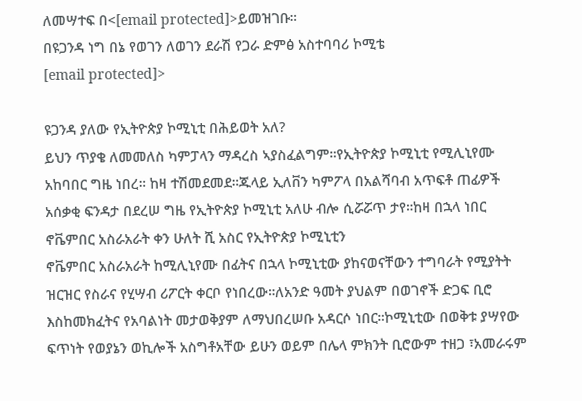ለመሣተፍ በ<[email protected]>ይመዝገቡ።
በዩጋንዳ ነግ በኔ የወገን ለወገን ደራሽ የጋራ ድምፅ አስተባባሪ ኮሚቴ
[email protected]>

ዩጋንዳ ያለው የኢትዮጵያ ኮሚኒቲ በሕይወት አለ?
ይህን ጥያቄ ለመመለስ ካምፓላን ማዳረስ ኣያስፈልግም።የኢትዮጵያ ኮሚኒቲ የሚሊኒየሙ አከባበር ግዜ ነበረ። ከዛ ተሽመደመደ።ጁላይ ኢለቨን ካምፖላ በአልሻባብ አጥፍቶ ጠፊዎች አሰቃቂ ፍንዳታ በደረሠ ግዜ የኢትዮጵያ ኮሚኒቲ አለሁ ብሎ ሲሯሯጥ ታየ።ከዛ በኋላ ነበር ኖቬምበር አስራአራት ቀን ሁለት ሺ አስር የኢትዮጵያ ኮሚኒቲን
ኖቬምበር አስራአራት ከሚሊኒየሙ በፊትና በኋላ ኮሚኒቲው ያከናወናቸውን ተግባራት የሚያትት ዝርዝር የስራና የሂሣብ ሪፖርት ቀርቦ የነበረው።ለአንድ ዓመት ያህልም በወገኖች ድጋፍ ቢሮ እስከመክፈትና የአባልነት መታወቅያም ለማህበረሠቡ አዳርሶ ነበር።ኮሚኒቲው በወቅቱ ያሣየው ፍጥነት የወያኔን ወኪሎች አስግቶአቸው ይሁን ወይም በሌላ ምክንት ቢሮውም ተዘጋ ፣አመራሩም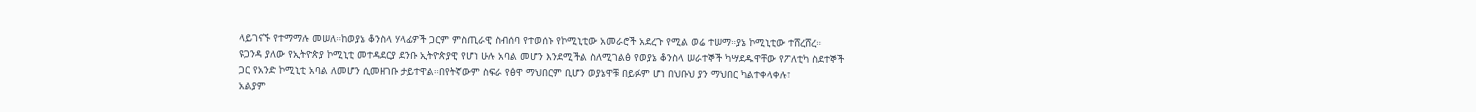ላይገናኙ የተማማሉ መሠለ።ከወያኔ ቆንስላ ሃላፊዎች ጋርም ምስጢራዊ ስብሰባ የተወሰኑ የኮሚኒቲው አመራሮች አደረጉ የሚል ወሬ ተሠማ።ያኔ ኮሚኒቲው ተሸረሸረ።
ዩጋንዳ ያለው የኢትዮጵያ ኮሚኒቲ መተዳደርያ ደንቡ ኢትዮጵያዊ የሆነ ሁሉ አባል መሆን እንደሚችል ስለሚገልፅ የወያኔ ቆንስላ ሠራተኞች ካሣደዱዋቸው የፖለቲካ ስደተኞች ጋር የአንድ ኮሚኒቲ አባል ለመሆን ሲመዘገቡ ታይተዋል።በየትኛውም ስፍራ የፅዋ ማህበርም ቢሆን ወያኔዋቹ በይፉም ሆነ በህቡህ ያን ማህበር ካልተቀላቀሉ፣
አልያም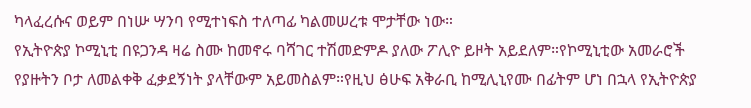ካላፈረሱና ወይም በነሡ ሣንባ የሚተነፍስ ተለጣፊ ካልመሠረቱ ሞታቸው ነው።
የኢትዮጵያ ኮሚኒቲ በዩጋንዳ ዛሬ ስሙ ከመኖሩ ባሻገር ተሽመድምዶ ያለው ፖሊዮ ይዞት አይደለም።የኮሚኒቲው አመራሮች የያዙትን ቦታ ለመልቀቅ ፈቃደኝነት ያላቸውም አይመስልም።የዚህ ፅሁፍ አቅራቢ ከሚሊኒየሙ በፊትም ሆነ በኋላ የኢትዮጵያ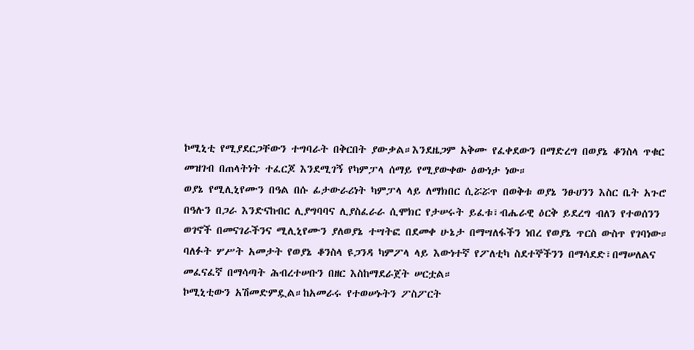ኮሚኒቲ የሚያደርጋቸውን ተግባራት በቅርበት ያውቃል።እንደዜጋም አቅሙ የፈቀደውን በማድረግ በወያኔ ቆንስላ ጥቁር መዝገብ በጠላትነት ተፈርጆ እንደሚገኝ የካምፓላ ሰማይ የሚያውቀው ዕውነታ ነው።
ወያኔ የሚሊኒየሙን በዓል በሱ ፊታውራሪነት ካምፓላ ላይ ለማክበር ሲሯሯጥ በወቅቱ ወያኔ ንፁሀንን እስር ቤት አጉሮ በዓሉን በጋራ እንድናከብር ሊያግባባና ሊያስፈራራ ሲሞክር የታሠሩት ይፈቱ፣ብሔራዊ ዕርቅ ይደረግ ብለን የተወሰንን ወገኖች በመናገራችንና ሚሊኒየሙን ያለወያኔ ተሣትፎ በደመቀ ሁኔታ በማሣለፋችን ነበረ የወያኔ ጥርስ ውስጥ የገባነው።
ባለፉት ሦሥት አመታት የወያኔ ቆንስላ ዩጋንዳ ካምፖላ ላይ እውነተኛ የፖለቲካ ስደተኞችንን በማሳደድ፣በማሠለልና መፈናፈኛ በማሳጣት ሕብረተሠቡን በዘር እስከማደራጀት ሠርቷል።
ኮሚኒቲውን አሽመድምዷል።ከአመራሩ የተወሠኑትን ፖስፖርት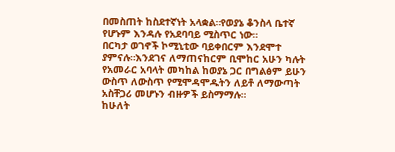በመስጠት ከስደተኛነት አላቋል።የወያኔ ቆንስላ ቤተኛ የሆኑም እንዳሉ የአደባባይ ሚስጥር ነው።
በርካታ ወገኖች ኮሚኒቲው ባይቀበርም እንደሞተ ያምናሉ።እንደገና ለማጠናከርም ቢሞከር አሁን ካሉት የአመራር አባላት መካከል ከወያኔ ጋር በግልፅም ይሁን ውስጥ ለውስጥ የሚሞዳሞዱትን ለይቶ ለማውጣት አስቸጋሪ መሆኑን ብዙዎች ይስማማሉ።
ከሁለት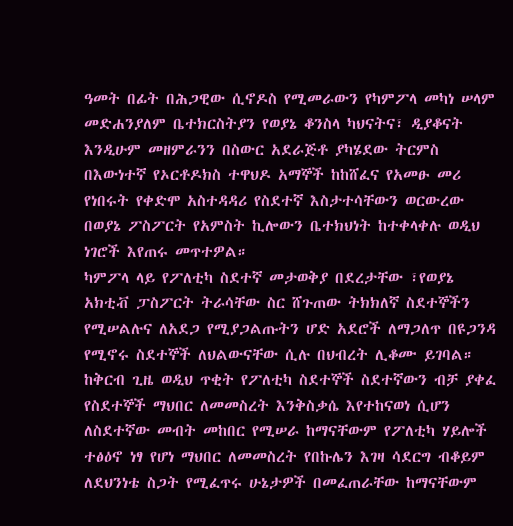ዓመት በፊት በሕጋዊው ሲኖዶስ የሚመራውን የካምፖላ መካነ ሠላም መድሐንያለም ቤተክርስትያን የወያኔ ቆንስላ ካህናትና፣ ዲያቆናት እንዲሁም መዘምራንን በስውር አደራጅቶ ያካሄደው ትርምስ በእውነተኛ የኦርቶዶክስ ተዋህዶ አማኞች ከከሸፈና የአመፁ መሪ የነበሩት የቀድሞ አስተዳዳሪ የስደተኛ እስታተሳቸውን ወርውረው በወያኔ ፖስፖርት የአምስት ኪሎውን ቤተክህነት ከተቀላቀሉ ወዲህ ነገሮች እየጠሩ መጥተዎል።
ካምፖላ ላይ የፖለቲካ ስደተኛ መታወቅያ በደረታቸው ፣የወያኔ አክቲቭ ፓስፖርት ትራሳቸው ስር ሸጉጠው ትክክለኛ ስደተኞችን የሚሠልሉና ለአደጋ የሚያጋልጡትን ሆድ አደሮች ለማጋለጥ በዩጋንዳ የሚኖሩ ስደተኞች ለህልውናቸው ሲሉ በህብረት ሊቆሙ ይገባል።
ከቅርብ ጊዜ ወዲህ ጥቂት የፖለቲካ ስደተኞች ስደተኛውን ብቻ ያቀፈ የስደተኞች ማህበር ለመመስረት እንቅስቃሴ እየተከናወነ ሲሆን ለስደተኛው መብት መከበር የሚሠራ ከማናቸውም የፖለቲካ ሃይሎች ተፅዕኖ ነፃ የሆነ ማህበር ለመመስረት የበኩሌን እገዛ ሳደርግ ብቆይም ለደህንነቴ ስጋት የሚፈጥሩ ሁኔታዎች በመፈጠራቸው ከማናቸውም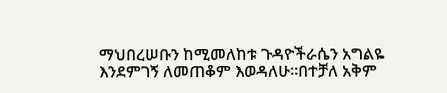ማህበረሠቡን ከሚመለከቱ ጉዳዮችራሴን አግልዬ እንደምገኝ ለመጠቆም እወዳለሁ።በተቻለ አቅም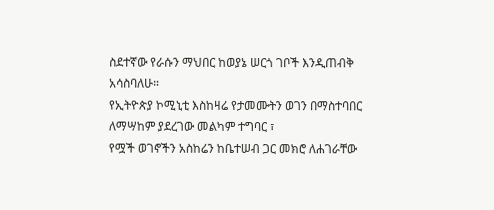ስደተኛው የራሱን ማህበር ከወያኔ ሠርጎ ገቦች እንዲጠብቅ አሳስባለሁ።
የኢትዮጵያ ኮሚኒቲ እስከዛሬ የታመሙትን ወገን በማስተባበር ለማሣከም ያደረገው መልካም ተግባር ፣
የሟች ወገኖችን አስከሬን ከቤተሠብ ጋር መክሮ ለሐገራቸው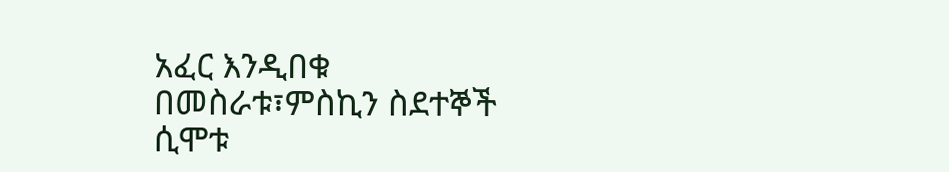አፈር እንዲበቁ በመስራቱ፣ምስኪን ስደተኞች ሲሞቱ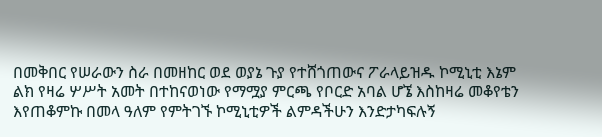በመቅበር የሠራውን ስራ በመዘከር ወደ ወያኔ ጉያ የተሸጎጠውና ፖራላይዝዱ ኮሚኒቲ እኔም ልክ የዛሬ ሦሥት አመት በተከናወነው የማሟያ ምርጫ የቦርድ አባል ሆኜ እስከዛሬ መቆየቴን እየጠቆምኩ በመላ ዓለም የምትገኙ ኮሚኒቲዎች ልምዳችሁን እንድታካፍሉኝ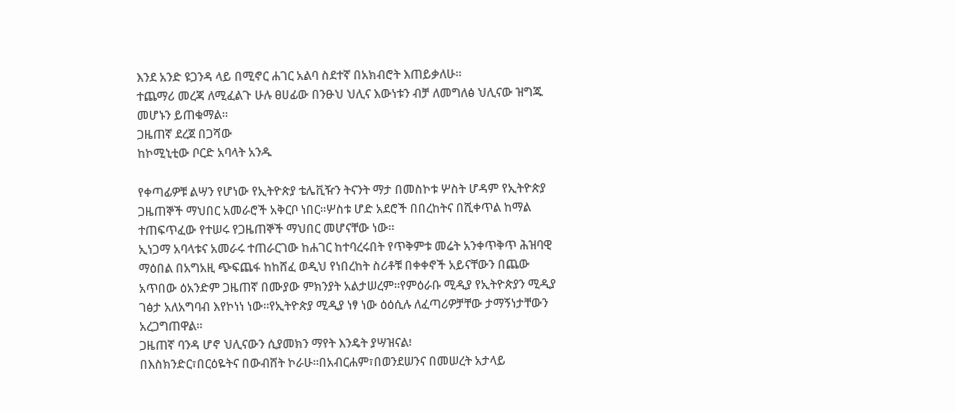እንደ አንድ ዩጋንዳ ላይ በሚኖር ሐገር አልባ ስደተኛ በአክብሮት እጠይቃለሁ።
ተጨማሪ መረጃ ለሚፈልጉ ሁሉ ፀሀፊው በንፁህ ህሊና እውነቱን ብቻ ለመግለፅ ህሊናው ዝግጁ መሆኑን ይጠቁማል።
ጋዜጠኛ ደረጀ በጋሻው
ከኮሚኒቲው ቦርድ አባላት አንዱ

የቀጣፊዎቹ ልሣን የሆነው የኢትዮጵያ ቴሌቪዥን ትናንት ማታ በመስኮቱ ሦስት ሆዳም የኢትዮጵያ ጋዜጠኞች ማህበር አመራሮች አቅርቦ ነበር።ሦስቱ ሆድ አደሮች በበረከትና በሺቀጥል ከማል ተጠፍጥፈው የተሠሩ የጋዜጠኞች ማህበር መሆናቸው ነው።
ኢነጋማ አባላቱና አመራሩ ተጠራርገው ከሐገር ከተባረሩበት የጥቅምቱ መሬት አንቀጥቅጥ ሕዝባዊ ማዕበል በአግአዚ ጭፍጨፋ ከከሸፈ ወዲህ የነበረከት ስሪቶቹ በቀቀኖች አይናቸውን በጨው አጥበው ዕአንድም ጋዜጠኛ በሙያው ምክንያት አልታሠረም።የምዕራቡ ሚዲያ የኢትዮጵያን ሚዲያ ገፅታ አለአግባብ እየኮነነ ነው።የኢትዮጵያ ሚዲያ ነፃ ነው ዕዕሲሉ ለፈጣሪዎቻቸው ታማኝነታቸውን አረጋግጠዋል።
ጋዜጠኛ ባንዳ ሆኖ ህሊናውን ሲያመክን ማየት እንዴት ያሣዝናል፧
በእስክንድር፣በርዕዬትና በውብሸት ኮራሁ።በአብርሐም፣በወንደሠንና በመሠረት አታላይ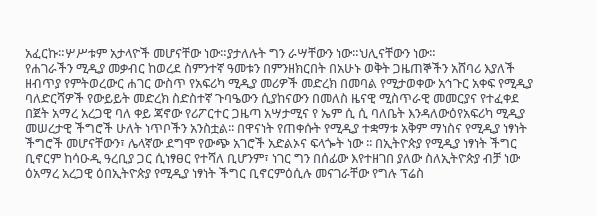አፈርኩ።ሦሥቱም አታላዮች መሆናቸው ነው።ያታለሉት ግን ራሣቸውን ነው።ህሊናቸውን ነው።
የሐገራችን ሚዲያ መቃብር ከወረደ ስምንተኛ ዓመቱን በምንዘክርበት በአሁኑ ወቅት ጋዜጠኞችን አሸባሪ እያለች ዘብጥያ የምትወረውር ሐገር ውስጥ የአፍሪካ ሚዲያ መሪዎች መድረክ በመባል የሚታወቀው አኅጉር አቀፍ የሚዲያ ባለድርሻዎች የውይይት መድረክ ስድስተኛ ጉባዔውን ሲያከናውን በመለስ ዜናዊ ሚስጥራዊ መመርያና የተፈቀደ በጀት አማረ አረጋዊ ባለ ቀይ ጃኖው የሪፖርተር ጋዜጣ አሣታሚና የ ኤም ሲ ሲ ባለቤት እንዳለውዕየአፍሪካ ሚዲያ መሠረታዊ ችግሮች ሁለት ነጥቦችን አንስቷል፡፡ በዋናነት የጠቀሱት የሚዲያ ተቋማቱ አቅም ማነስና የሚዲያ ነፃነት ችግሮች መሆናቸውን፣ ሌላኛው ደግሞ የውጭ አገሮች አድልኦና ፍላጐት ነው ፡፡ በኢትዮጵያ የሚዲያ ነፃነት ችግር ቢኖርም ከሳዑዲ ዓረቢያ ጋር ሲነፃፀር የተሻለ ቢሆንም፣ ነገር ግን በሰፊው እየተዘገበ ያለው ስለኢትዮጵያ ብቻ ነው ዕአማረ አረጋዊ ዕበኢትዮጵያ የሚዲያ ነፃነት ችግር ቢኖርምዕሲሉ መናገራቸው የግሉ ፕሬስ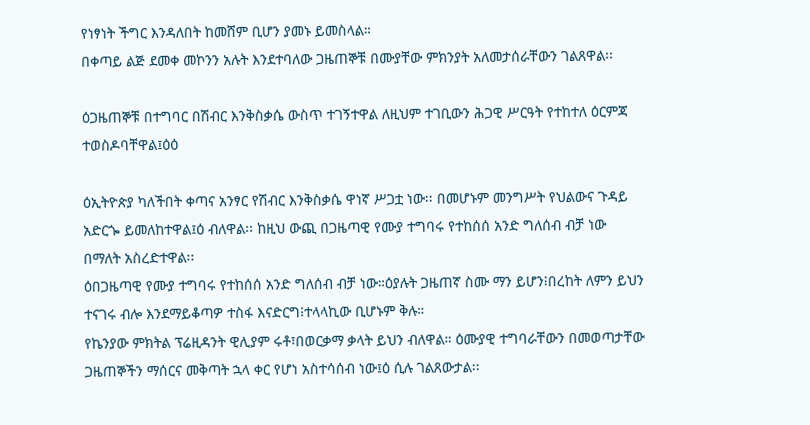የነፃነት ችግር እንዳለበት ከመሸም ቢሆን ያመኑ ይመስላል።
በቀጣይ ልጅ ደመቀ መኮንን አሉት እንደተባለው ጋዜጠኞቹ በሙያቸው ምክንያት አለመታሰራቸውን ገልጸዋል፡፡

ዕጋዜጠኞቹ በተግባር በሽብር እንቅስቃሴ ውስጥ ተገኝተዋል ለዚህም ተገቢውን ሕጋዊ ሥርዓት የተከተለ ዕርምጃ ተወስዶባቸዋል፤ዕዕ

ዕኢትዮጵያ ካለችበት ቀጣና አንፃር የሽብር እንቅስቃሴ ዋነኛ ሥጋቷ ነው፡፡ በመሆኑም መንግሥት የህልውና ጉዳይ አድርጐ ይመለከተዋል፤ዕ ብለዋል፡፡ ከዚህ ውጪ በጋዜጣዊ የሙያ ተግባሩ የተከሰሰ አንድ ግለሰብ ብቻ ነው በማለት አስረድተዋል፡፡
ዕበጋዜጣዊ የሙያ ተግባሩ የተከሰሰ አንድ ግለሰብ ብቻ ነው።ዕያሉት ጋዜጠኛ ስሙ ማን ይሆን፧በረከት ለምን ይህን ተናገሩ ብሎ እንደማይቆጣዎ ተስፋ እናድርግ፧ተላላኪው ቢሆኑም ቅሉ።
የኬንያው ምክትል ፕሬዚዳንት ዊሊያም ሩቶ፣በወርቃማ ቃላት ይህን ብለዋል። ዕሙያዊ ተግባራቸውን በመወጣታቸው ጋዜጠኞችን ማሰርና መቅጣት ኋላ ቀር የሆነ አስተሳሰብ ነው፤ዕ ሲሉ ገልጸውታል፡፡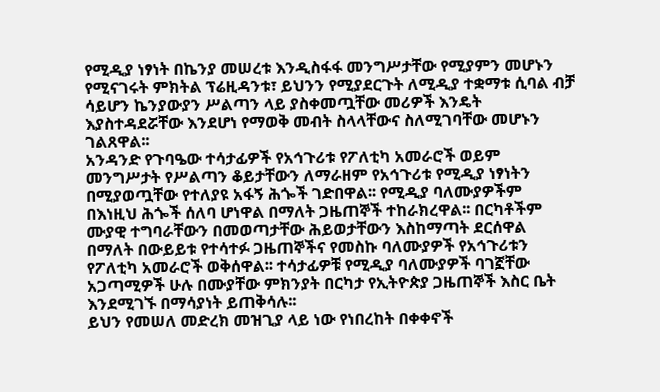የሚዲያ ነፃነት በኬንያ መሠረቱ እንዲስፋፋ መንግሥታቸው የሚያምን መሆኑን የሚናገሩት ምክትል ፕሬዚዳንቱ፣ ይህንን የሚያደርጉት ለሚዲያ ተቋማቱ ሲባል ብቻ ሳይሆን ኬንያውያን ሥልጣን ላይ ያስቀመጧቸው መሪዎች እንዴት እያስተዳደሯቸው እንደሆነ የማወቅ መብት ስላላቸውና ስለሚገባቸው መሆኑን ገልጸዋል፡፡
አንዳንድ የጉባዔው ተሳታፊዎች የአኅጉሪቱ የፖለቲካ አመራሮች ወይም መንግሥታት የሥልጣን ቆይታቸውን ለማራዘም የአኅጉሪቱ የሚዲያ ነፃነትን በሚያወጧቸው የተለያዩ አፋኝ ሕጐች ገድበዋል፡፡ የሚዲያ ባለሙያዎችም በእነዚህ ሕጐች ሰለባ ሆነዋል በማለት ጋዜጠኞች ተከራክረዋል፡፡ በርካቶችም ሙያዊ ተግባራቸውን በመወጣታቸው ሕይወታቸውን እስከማጣት ደርሰዋል በማለት በውይይቱ የተሳተፉ ጋዜጠኞችና የመስኩ ባለሙያዎች የአኅጉሪቱን የፖለቲካ አመራሮች ወቅሰዋል፡፡ ተሳታፊዎቹ የሚዲያ ባለሙያዎች ባገኟቸው አጋጣሚዎች ሁሉ በሙያቸው ምክንያት በርካታ የኢትዮጵያ ጋዜጠኞች እስር ቤት እንደሚገኙ በማሳያነት ይጠቅሳሉ፡፡
ይህን የመሠለ መድረክ መዝጊያ ላይ ነው የነበረከት በቀቀኖች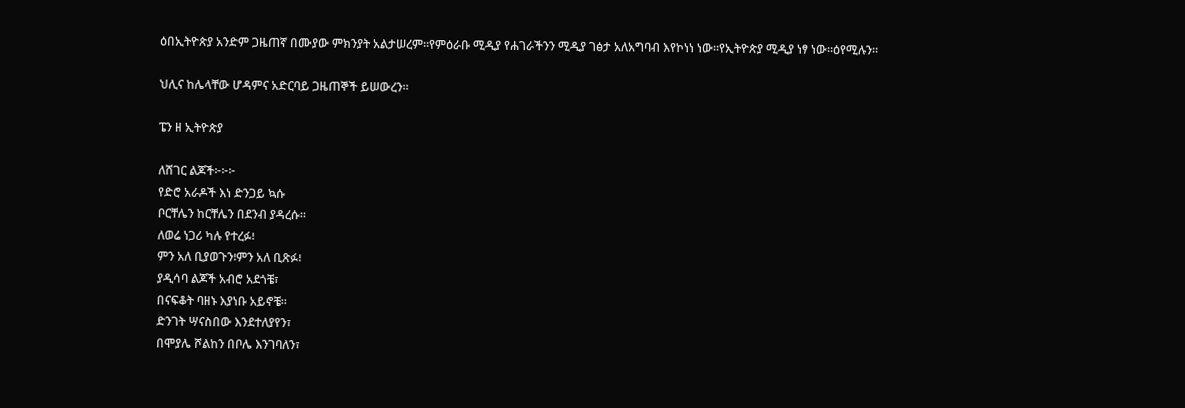ዕበኢትዮጵያ አንድም ጋዜጠኛ በሙያው ምክንያት አልታሠረም።የምዕራቡ ሚዲያ የሐገራችንን ሚዲያ ገፅታ አለአግባብ እየኮነነ ነው።የኢትዮጵያ ሚዲያ ነፃ ነው።ዕየሚሉን።

ህሊና ከሌላቸው ሆዳምና አድርባይ ጋዜጠኞች ይሠውረን።

ፔን ዘ ኢትዮጵያ

ለሸገር ልጆች፦፦፦
የድሮ አራዶች እነ ድንጋይ ኳሱ
ቦርቸሌን ከርቸሌን በደንብ ያዳረሱ።
ለወሬ ነጋሪ ካሉ የተረፉ፧
ምን አለ ቢያወጉን፧ምን አለ ቢጽፉ፧
ያዲሳባ ልጆች አብሮ አደጎቼ፣
በናፍቆት ባዘኑ እያነቡ አይኖቼ።
ድንገት ሣናስበው እንደተለያየን፣
በሞያሌ ሾልከን በቦሌ እንገባለን፣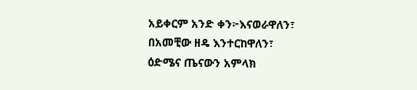አይቀርም አንድ ቀን፦እናወራዋለን፣
በአመቺው ዘዴ እንተርከዋለን፣
ዕድሜና ጤናውን አምላክ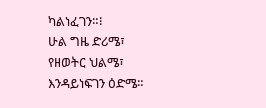ካልነፈገን።፧
ሁል ግዜ ድሪሜ፣
የዘወትር ህልሜ፣
እንዳይነፍገን ዕድሜ።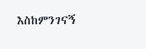እስከምንገናኝ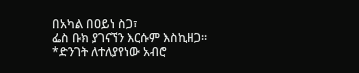በአካል በዐይነ ስጋ፣
ፌስ ቡክ ያገናኘን እርሱም እስኪዘጋ።
*ድንገት ለተለያየነው አብሮ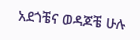አደጎቼና ወዳጆቼ ሁሉ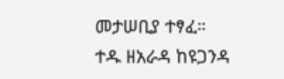መታሠቢያ ተፃፈ።
ተዱ ዘአራዳ ከዩጋንዳ